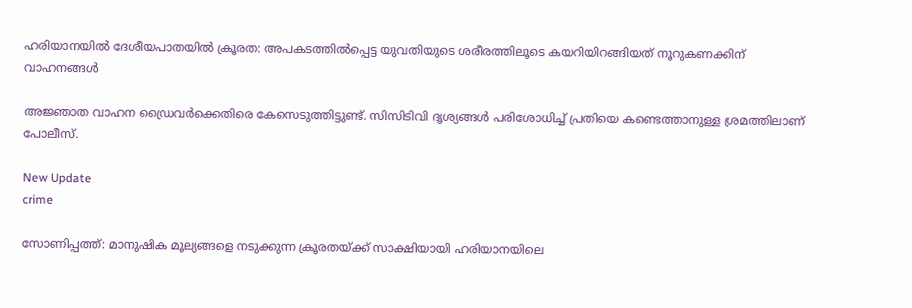ഹരിയാനയിൽ ദേശീയപാതയിൽ ക്രൂരത: അപകടത്തിൽപ്പെട്ട യുവതിയുടെ ശരീരത്തിലൂടെ കയറിയിറങ്ങിയത് നൂറുകണക്കിന് വാഹനങ്ങൾ

അജ്ഞാത വാഹന ഡ്രൈവര്‍ക്കെതിരെ കേസെടുത്തിട്ടുണ്ട്. സിസിടിവി ദൃശ്യങ്ങള്‍ പരിശോധിച്ച് പ്രതിയെ കണ്ടെത്താനുള്ള ശ്രമത്തിലാണ് പോലീസ്.

New Update
crime

സോണിപ്പത്ത്: മാനുഷിക മൂല്യങ്ങളെ നടുക്കുന്ന ക്രൂരതയ്ക്ക് സാക്ഷിയായി ഹരിയാനയിലെ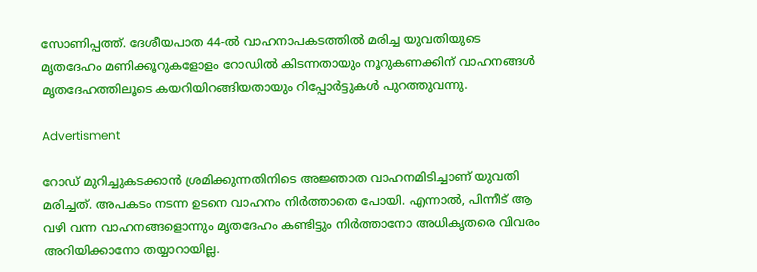സോണിപ്പത്ത്. ദേശീയപാത 44-ല്‍ വാഹനാപകടത്തില്‍ മരിച്ച യുവതിയുടെ മൃതദേഹം മണിക്കൂറുകളോളം റോഡില്‍ കിടന്നതായും നൂറുകണക്കിന് വാഹനങ്ങള്‍ മൃതദേഹത്തിലൂടെ കയറിയിറങ്ങിയതായും റിപ്പോര്‍ട്ടുകള്‍ പുറത്തുവന്നു.

Advertisment

റോഡ് മുറിച്ചുകടക്കാന്‍ ശ്രമിക്കുന്നതിനിടെ അജ്ഞാത വാഹനമിടിച്ചാണ് യുവതി മരിച്ചത്. അപകടം നടന്ന ഉടനെ വാഹനം നിര്‍ത്താതെ പോയി. എന്നാല്‍, പിന്നീട് ആ വഴി വന്ന വാഹനങ്ങളൊന്നും മൃതദേഹം കണ്ടിട്ടും നിര്‍ത്താനോ അധികൃതരെ വിവരം അറിയിക്കാനോ തയ്യാറായില്ല.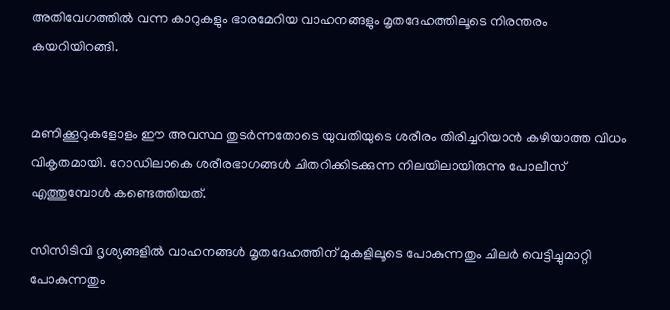അതിവേഗത്തില്‍ വന്ന കാറുകളും ഭാരമേറിയ വാഹനങ്ങളും മൃതദേഹത്തിലൂടെ നിരന്തരം കയറിയിറങ്ങി.


മണിക്കൂറുകളോളം ഈ അവസ്ഥ തുടര്‍ന്നതോടെ യുവതിയുടെ ശരീരം തിരിച്ചറിയാന്‍ കഴിയാത്ത വിധം വികൃതമായി. റോഡിലാകെ ശരീരഭാഗങ്ങള്‍ ചിതറിക്കിടക്കുന്ന നിലയിലായിരുന്നു പോലീസ് എത്തുമ്പോള്‍ കണ്ടെത്തിയത്.

സിസിടിവി ദൃശ്യങ്ങളില്‍ വാഹനങ്ങള്‍ മൃതദേഹത്തിന് മുകളിലൂടെ പോകുന്നതും ചിലര്‍ വെട്ടിച്ചുമാറ്റി പോകുന്നതും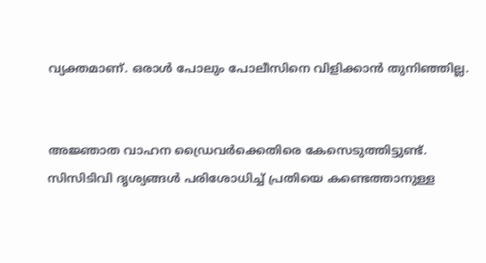വ്യക്തമാണ്. ഒരാള്‍ പോലും പോലീസിനെ വിളിക്കാന്‍ തുനിഞ്ഞില്ല.


അജ്ഞാത വാഹന ഡ്രൈവര്‍ക്കെതിരെ കേസെടുത്തിട്ടുണ്ട്. സിസിടിവി ദൃശ്യങ്ങള്‍ പരിശോധിച്ച് പ്രതിയെ കണ്ടെത്താനുള്ള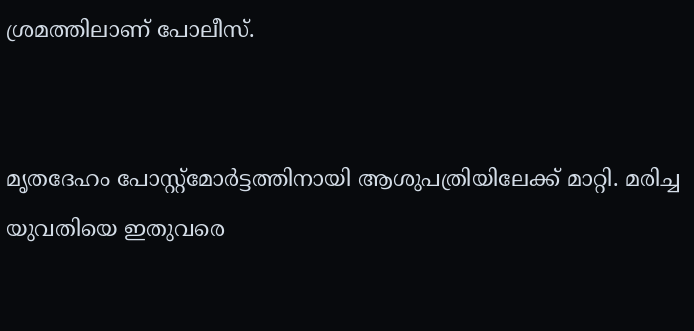ശ്രമത്തിലാണ് പോലീസ്.


മൃതദേഹം പോസ്റ്റ്മോര്‍ട്ടത്തിനായി ആശുപത്രിയിലേക്ക് മാറ്റി. മരിച്ച യുവതിയെ ഇതുവരെ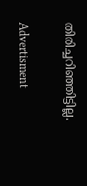തിരിച്ചറിഞ്ഞിട്ടില്ല.

Advertisment